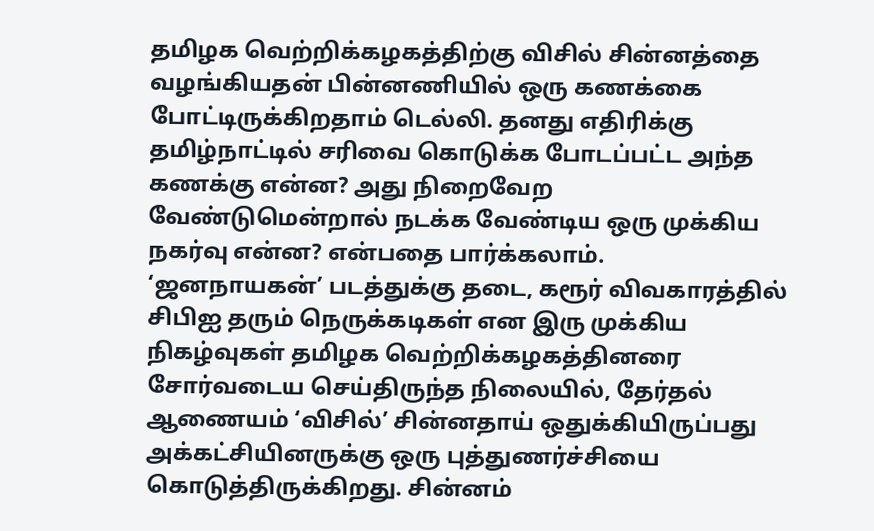தமிழக வெற்றிக்கழகத்திற்கு விசில் சின்னத்தை வழங்கியதன் பின்னணியில் ஒரு கணக்கை போட்டிருக்கிறதாம் டெல்லி. தனது எதிரிக்கு தமிழ்நாட்டில் சரிவை கொடுக்க போடப்பட்ட அந்த கணக்கு என்ன? அது நிறைவேற வேண்டுமென்றால் நடக்க வேண்டிய ஒரு முக்கிய நகர்வு என்ன? என்பதை பார்க்கலாம்.
‘ஜனநாயகன்’ படத்துக்கு தடை, கரூர் விவகாரத்தில் சிபிஐ தரும் நெருக்கடிகள் என இரு முக்கிய நிகழ்வுகள் தமிழக வெற்றிக்கழகத்தினரை சோர்வடைய செய்திருந்த நிலையில், தேர்தல் ஆணையம் ‘விசில்’ சின்னதாய் ஒதுக்கியிருப்பது அக்கட்சியினருக்கு ஒரு புத்துணர்ச்சியை கொடுத்திருக்கிறது. சின்னம்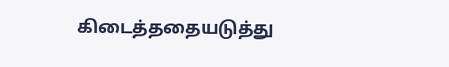கிடைத்ததையடுத்து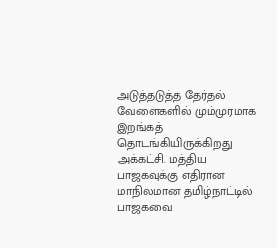அடுத்தடுத்த தேர்தல் வேளைகளில் மும்முரமாக இறங்கத் தொடங்கியிருக்கிறது அக்கட்சி. மத்திய பாஜகவுக்கு எதிரான மாநிலமான தமிழ்நாட்டில் பாஜகவை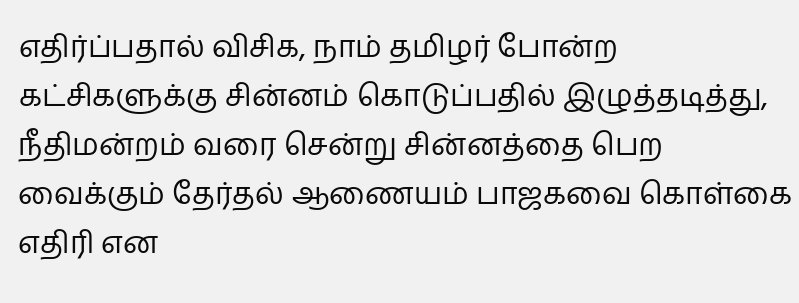எதிர்ப்பதால் விசிக, நாம் தமிழர் போன்ற கட்சிகளுக்கு சின்னம் கொடுப்பதில் இழுத்தடித்து, நீதிமன்றம் வரை சென்று சின்னத்தை பெற வைக்கும் தேர்தல் ஆணையம் பாஜகவை கொள்கை எதிரி என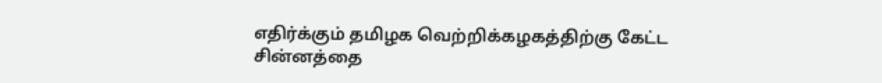எதிர்க்கும் தமிழக வெற்றிக்கழகத்திற்கு கேட்ட சின்னத்தை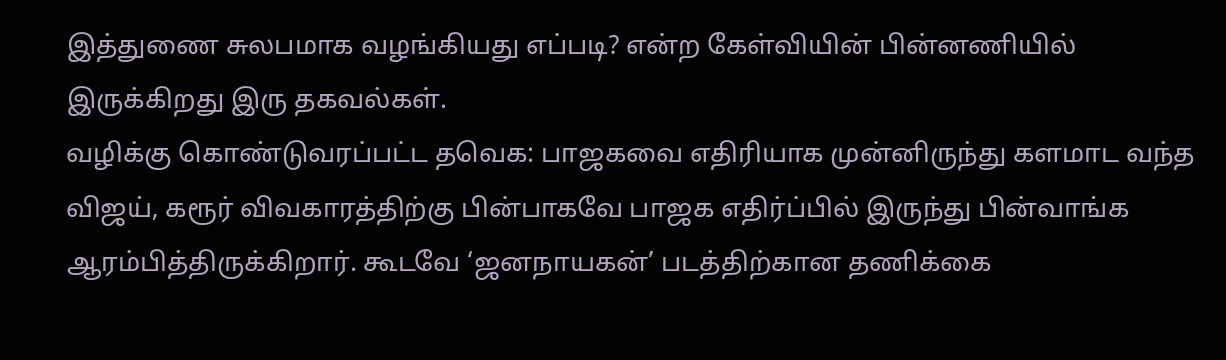இத்துணை சுலபமாக வழங்கியது எப்படி? என்ற கேள்வியின் பின்னணியில் இருக்கிறது இரு தகவல்கள்.
வழிக்கு கொண்டுவரப்பட்ட தவெக: பாஜகவை எதிரியாக முன்னிருந்து களமாட வந்த விஜய், கரூர் விவகாரத்திற்கு பின்பாகவே பாஜக எதிர்ப்பில் இருந்து பின்வாங்க ஆரம்பித்திருக்கிறார். கூடவே ‘ஜனநாயகன்’ படத்திற்கான தணிக்கை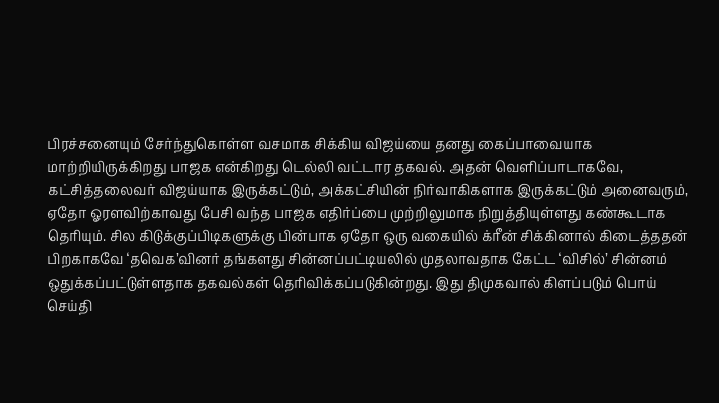பிரச்சனையும் சேர்ந்துகொள்ள வசமாக சிக்கிய விஜய்யை தனது கைப்பாவையாக மாற்றியிருக்கிறது பாஜக என்கிறது டெல்லி வட்டார தகவல். அதன் வெளிப்பாடாகவே, கட்சித்தலைவர் விஜய்யாக இருக்கட்டும், அக்கட்சியின் நிர்வாகிகளாக இருக்கட்டும் அனைவரும், ஏதோ ஓரளவிற்காவது பேசி வந்த பாஜக எதிர்ப்பை முற்றிலுமாக நிறுத்தியுள்ளது கண்கூடாக தெரியும். சில கிடுக்குப்பிடிகளுக்கு பின்பாக ஏதோ ஒரு வகையில் க்ரீன் சிக்கினால் கிடைத்ததன் பிறகாகவே ‘தவெக’வினர் தங்களது சின்னப்பட்டியலில் முதலாவதாக கேட்ட ‘விசில்’ சின்னம் ஒதுக்கப்பட்டுள்ளதாக தகவல்கள் தெரிவிக்கப்படுகின்றது. இது திமுகவால் கிளப்படும் பொய் செய்தி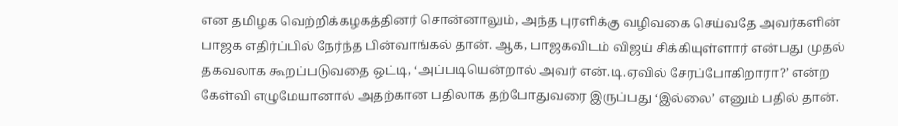என தமிழக வெற்றிக்கழகத்தினர் சொன்னாலும், அந்த புரளிக்கு வழிவகை செய்வதே அவர்களின் பாஜக எதிர்ப்பில் நேர்ந்த பின்வாங்கல் தான். ஆக, பாஜகவிடம் விஜய் சிக்கியுள்ளார் என்பது முதல் தகவலாக கூறப்படுவதை ஒட்டி, ‘அப்படியென்றால் அவர் என்.டி.ஏவில் சேரப்போகிறாரா?’ என்ற கேள்வி எழுமேயானால் அதற்கான பதிலாக தற்போதுவரை இருப்பது ‘இல்லை’ எனும் பதில் தான்.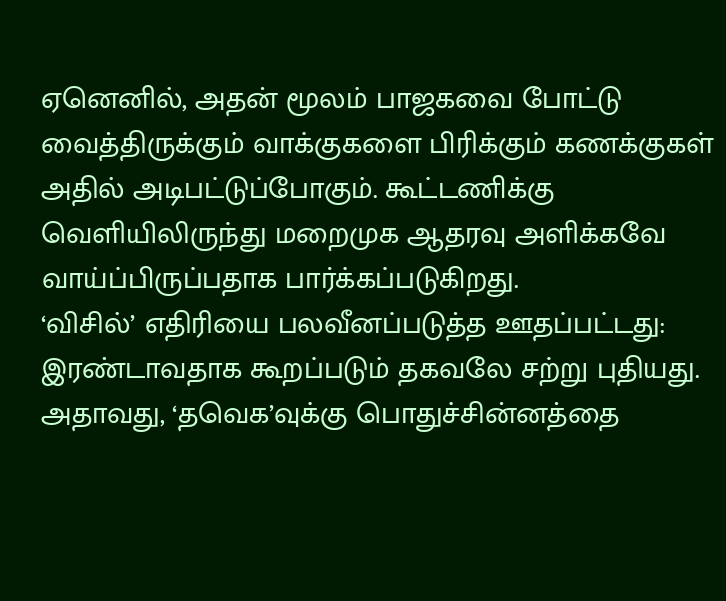ஏனெனில், அதன் மூலம் பாஜகவை போட்டு வைத்திருக்கும் வாக்குகளை பிரிக்கும் கணக்குகள் அதில் அடிபட்டுப்போகும். கூட்டணிக்கு வெளியிலிருந்து மறைமுக ஆதரவு அளிக்கவே வாய்ப்பிருப்பதாக பார்க்கப்படுகிறது.
‘விசில்’ எதிரியை பலவீனப்படுத்த ஊதப்பட்டது: இரண்டாவதாக கூறப்படும் தகவலே சற்று புதியது. அதாவது, ‘தவெக’வுக்கு பொதுச்சின்னத்தை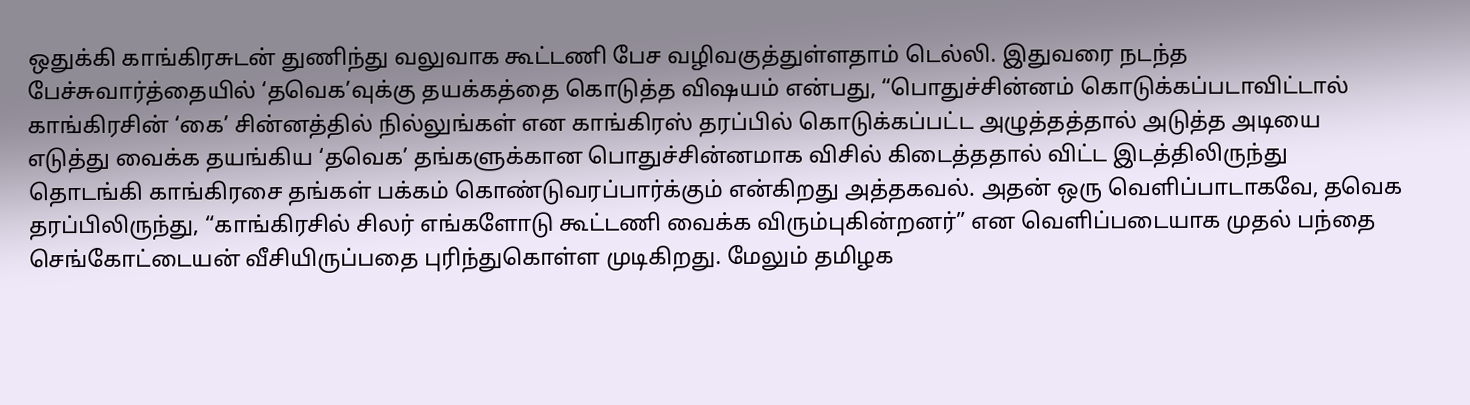ஒதுக்கி காங்கிரசுடன் துணிந்து வலுவாக கூட்டணி பேச வழிவகுத்துள்ளதாம் டெல்லி. இதுவரை நடந்த பேச்சுவார்த்தையில் ‘தவெக’வுக்கு தயக்கத்தை கொடுத்த விஷயம் என்பது, “பொதுச்சின்னம் கொடுக்கப்படாவிட்டால் காங்கிரசின் ‘கை’ சின்னத்தில் நில்லுங்கள் என காங்கிரஸ் தரப்பில் கொடுக்கப்பட்ட அழுத்தத்தால் அடுத்த அடியை எடுத்து வைக்க தயங்கிய ‘தவெக’ தங்களுக்கான பொதுச்சின்னமாக விசில் கிடைத்ததால் விட்ட இடத்திலிருந்து தொடங்கி காங்கிரசை தங்கள் பக்கம் கொண்டுவரப்பார்க்கும் என்கிறது அத்தகவல். அதன் ஒரு வெளிப்பாடாகவே, தவெக தரப்பிலிருந்து, “காங்கிரசில் சிலர் எங்களோடு கூட்டணி வைக்க விரும்புகின்றனர்” என வெளிப்படையாக முதல் பந்தை செங்கோட்டையன் வீசியிருப்பதை புரிந்துகொள்ள முடிகிறது. மேலும் தமிழக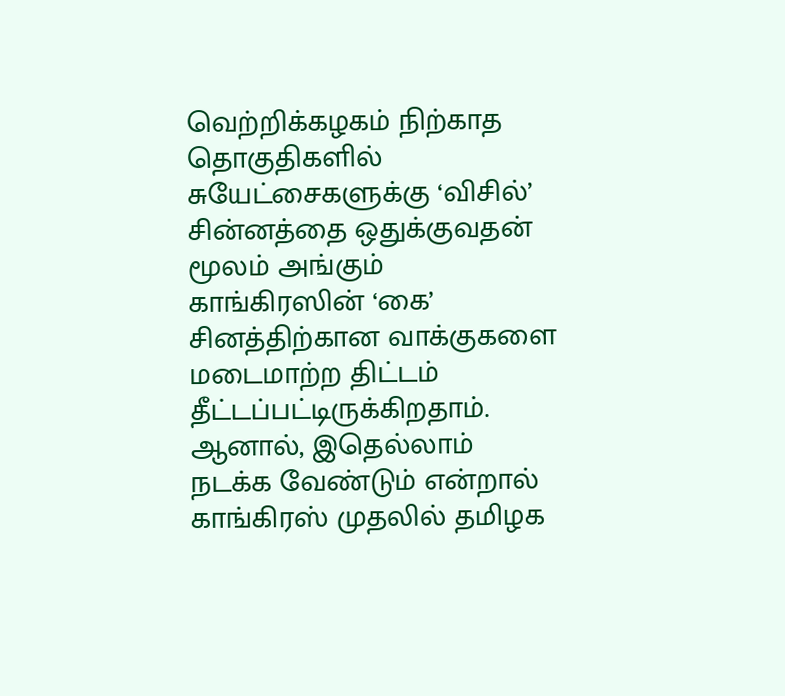வெற்றிக்கழகம் நிற்காத தொகுதிகளில் சுயேட்சைகளுக்கு ‘விசில்’ சின்னத்தை ஒதுக்குவதன் மூலம் அங்கும் காங்கிரஸின் ‘கை’ சினத்திற்கான வாக்குகளை மடைமாற்ற திட்டம் தீட்டப்பட்டிருக்கிறதாம். ஆனால், இதெல்லாம் நடக்க வேண்டும் என்றால் காங்கிரஸ் முதலில் தமிழக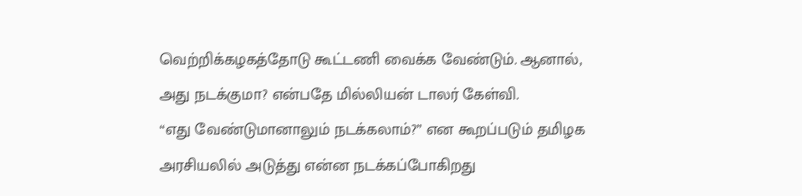வெற்றிக்கழகத்தோடு கூட்டணி வைக்க வேண்டும். ஆனால், அது நடக்குமா? என்பதே மில்லியன் டாலர் கேள்வி.
“எது வேண்டுமானாலும் நடக்கலாம்?” என கூறப்படும் தமிழக அரசியலில் அடுத்து என்ன நடக்கப்போகிறது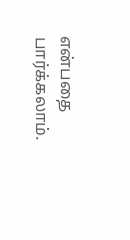என்பதை பார்க்கலாம்.